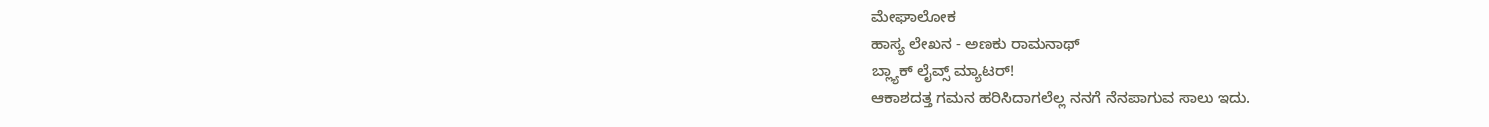ಮೇಘಾಲೋಕ
ಹಾಸ್ಯ ಲೇಖನ - ಅಣಕು ರಾಮನಾಥ್
ಬ್ಲ್ಯಾಕ್ ಲೈವ್ಸ್ ಮ್ಯಾಟರ್!
ಆಕಾಶದತ್ತ ಗಮನ ಹರಿಸಿದಾಗಲೆಲ್ಲ ನನಗೆ ನೆನಪಾಗುವ ಸಾಲು ಇದು.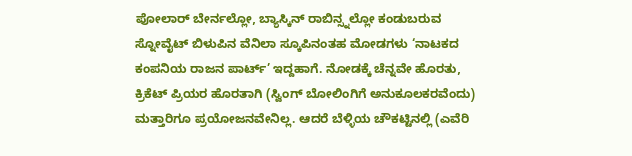ಪೋಲಾರ್ ಬೇರ್ನಲ್ಲೋ, ಬ್ಯಾಸ್ಕಿನ್ ರಾಬಿನ್ಸ್ನಲ್ಲೋ ಕಂಡುಬರುವ ಸ್ನೋವೈಟ್ ಬಿಳುಪಿನ ವೆನಿಲಾ ಸ್ಕೂಪಿನಂತಹ ಮೋಡಗಳು ‘ನಾಟಕದ ಕಂಪನಿಯ ರಾಜನ ಪಾರ್ಟ್’ ಇದ್ದಹಾಗೆ. ನೋಡಕ್ಕೆ ಚೆನ್ನವೇ ಹೊರತು, ಕ್ರಿಕೆಟ್ ಪ್ರಿಯರ ಹೊರತಾಗಿ (ಸ್ವಿಂಗ್ ಬೋಲಿಂಗಿಗೆ ಅನುಕೂಲಕರವೆಂದು) ಮತ್ತಾರಿಗೂ ಪ್ರಯೋಜನವೇನಿಲ್ಲ. ಆದರೆ ಬೆಳ್ಳಿಯ ಚೌಕಟ್ಟಿನಲ್ಲಿ (ಎವೆರಿ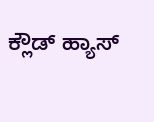ಕ್ಲೌಡ್ ಹ್ಯಾಸ್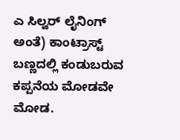ಎ ಸಿಲ್ವರ್ ಲೈನಿಂಗ್ ಅಂತೆ) ಕಾಂಟ್ರಾಸ್ಟ್ ಬಣ್ಣದಲ್ಲಿ ಕಂಡುಬರುವ ಕಪ್ಪನೆಯ ಮೋಡವೇ ಮೋಡ.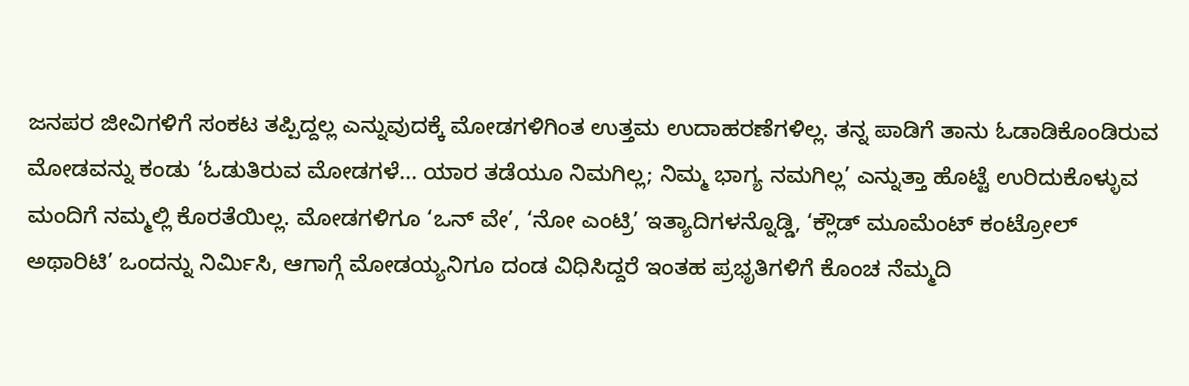ಜನಪರ ಜೀವಿಗಳಿಗೆ ಸಂಕಟ ತಪ್ಪಿದ್ದಲ್ಲ ಎನ್ನುವುದಕ್ಕೆ ಮೋಡಗಳಿಗಿಂತ ಉತ್ತಮ ಉದಾಹರಣೆಗಳಿಲ್ಲ. ತನ್ನ ಪಾಡಿಗೆ ತಾನು ಓಡಾಡಿಕೊಂಡಿರುವ ಮೋಡವನ್ನು ಕಂಡು ‘ಓಡುತಿರುವ ಮೋಡಗಳೆ... ಯಾರ ತಡೆಯೂ ನಿಮಗಿಲ್ಲ; ನಿಮ್ಮ ಭಾಗ್ಯ ನಮಗಿಲ್ಲ’ ಎನ್ನುತ್ತಾ ಹೊಟ್ಟೆ ಉರಿದುಕೊಳ್ಳುವ ಮಂದಿಗೆ ನಮ್ಮಲ್ಲಿ ಕೊರತೆಯಿಲ್ಲ. ಮೋಡಗಳಿಗೂ ‘ಒನ್ ವೇ’, ‘ನೋ ಎಂಟ್ರಿ’ ಇತ್ಯಾದಿಗಳನ್ನೊಡ್ಡಿ, ‘ಕ್ಲೌಡ್ ಮೂಮೆಂಟ್ ಕಂಟ್ರೋಲ್ ಅಥಾರಿಟಿ’ ಒಂದನ್ನು ನಿರ್ಮಿಸಿ, ಆಗಾಗ್ಗೆ ಮೋಡಯ್ಯನಿಗೂ ದಂಡ ವಿಧಿಸಿದ್ದರೆ ಇಂತಹ ಪ್ರಭೃತಿಗಳಿಗೆ ಕೊಂಚ ನೆಮ್ಮದಿ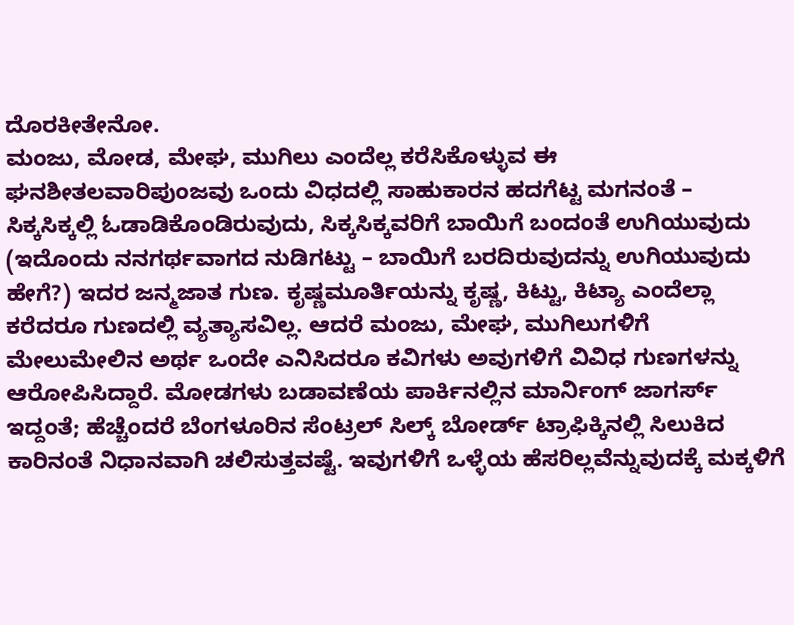ದೊರಕೀತೇನೋ.
ಮಂಜು, ಮೋಡ, ಮೇಘ, ಮುಗಿಲು ಎಂದೆಲ್ಲ ಕರೆಸಿಕೊಳ್ಳುವ ಈ ಘನಶೀತಲವಾರಿಪುಂಜವು ಒಂದು ವಿಧದಲ್ಲಿ ಸಾಹುಕಾರನ ಹದಗೆಟ್ಟ ಮಗನಂತೆ – ಸಿಕ್ಕಸಿಕ್ಕಲ್ಲಿ ಓಡಾಡಿಕೊಂಡಿರುವುದು, ಸಿಕ್ಕಸಿಕ್ಕವರಿಗೆ ಬಾಯಿಗೆ ಬಂದಂತೆ ಉಗಿಯುವುದು (ಇದೊಂದು ನನಗರ್ಥವಾಗದ ನುಡಿಗಟ್ಟು – ಬಾಯಿಗೆ ಬರದಿರುವುದನ್ನು ಉಗಿಯುವುದು ಹೇಗೆ?) ಇದರ ಜನ್ಮಜಾತ ಗುಣ. ಕೃಷ್ಣಮೂರ್ತಿಯನ್ನು ಕೃಷ್ಣ, ಕಿಟ್ಟು, ಕಿಟ್ಯಾ ಎಂದೆಲ್ಲಾ ಕರೆದರೂ ಗುಣದಲ್ಲಿ ವ್ಯತ್ಯಾಸವಿಲ್ಲ. ಆದರೆ ಮಂಜು, ಮೇಘ, ಮುಗಿಲುಗಳಿಗೆ ಮೇಲುಮೇಲಿನ ಅರ್ಥ ಒಂದೇ ಎನಿಸಿದರೂ ಕವಿಗಳು ಅವುಗಳಿಗೆ ವಿವಿಧ ಗುಣಗಳನ್ನು ಆರೋಪಿಸಿದ್ದಾರೆ. ಮೋಡಗಳು ಬಡಾವಣೆಯ ಪಾರ್ಕಿನಲ್ಲಿನ ಮಾರ್ನಿಂಗ್ ಜಾಗರ್ಸ್ ಇದ್ದಂತೆ; ಹೆಚ್ಚೆಂದರೆ ಬೆಂಗಳೂರಿನ ಸೆಂಟ್ರಲ್ ಸಿಲ್ಕ್ ಬೋರ್ಡ್ ಟ್ರಾಫಿಕ್ಕಿನಲ್ಲಿ ಸಿಲುಕಿದ ಕಾರಿನಂತೆ ನಿಧಾನವಾಗಿ ಚಲಿಸುತ್ತವಷ್ಟೆ. ಇವುಗಳಿಗೆ ಒಳ್ಳೆಯ ಹೆಸರಿಲ್ಲವೆನ್ನುವುದಕ್ಕೆ ಮಕ್ಕಳಿಗೆ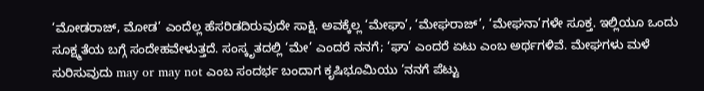‘ಮೋಡರಾಜ್, ಮೋಡ’ ಎಂದೆಲ್ಲ ಹೆಸರಿಡದಿರುವುದೇ ಸಾಕ್ಷಿ. ಅವಕ್ಕೆಲ್ಲ ‘ಮೇಘಾ’, ‘ಮೇಘರಾಜ್’, ‘ಮೇಘನಾ’ಗಳೇ ಸೂಕ್ತ. ಇಲ್ಲಿಯೂ ಒಂದು ಸೂಕ್ಷ್ಮತೆಯ ಬಗ್ಗೆ ಸಂದೇಹವೇಳುತ್ತದೆ. ಸಂಸ್ಕೃತದಲ್ಲಿ ‘ಮೇ’ ಎಂದರೆ ನನಗೆ; ‘ಘಾ’ ಎಂದರೆ ಏಟು ಎಂಬ ಅರ್ಥಗಳಿವೆ. ಮೇಘಗಳು ಮಳೆ ಸುರಿಸುವುದು may or may not ಎಂಬ ಸಂದರ್ಭ ಬಂದಾಗ ಕೃಷಿಭೂಮಿಯು ‘ನನಗೆ ಪೆಟ್ಟು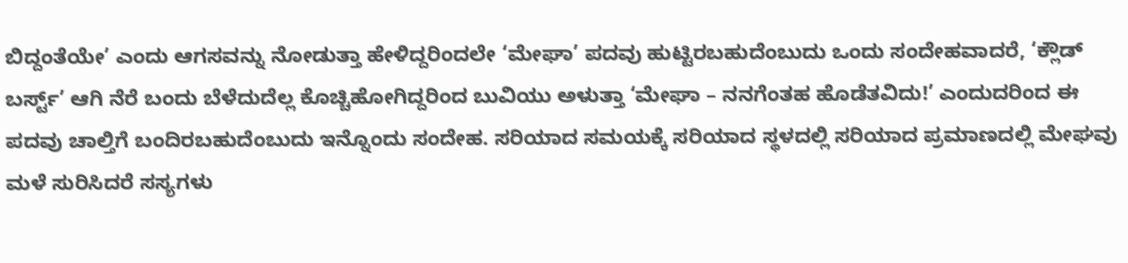ಬಿದ್ದಂತೆಯೇ’ ಎಂದು ಆಗಸವನ್ನು ನೋಡುತ್ತಾ ಹೇಳಿದ್ದರಿಂದಲೇ ‘ಮೇಘಾ’ ಪದವು ಹುಟ್ಟಿರಬಹುದೆಂಬುದು ಒಂದು ಸಂದೇಹವಾದರೆ, ‘ಕ್ಲೌಡ್ ಬರ್ಸ್ಟ್’ ಆಗಿ ನೆರೆ ಬಂದು ಬೆಳೆದುದೆಲ್ಲ ಕೊಚ್ಚಿಹೋಗಿದ್ದರಿಂದ ಬುವಿಯು ಅಳುತ್ತಾ ‘ಮೇಘಾ – ನನಗೆಂತಹ ಹೊಡೆತವಿದು!’ ಎಂದುದರಿಂದ ಈ ಪದವು ಚಾಲ್ತಿಗೆ ಬಂದಿರಬಹುದೆಂಬುದು ಇನ್ನೊಂದು ಸಂದೇಹ. ಸರಿಯಾದ ಸಮಯಕ್ಕೆ ಸರಿಯಾದ ಸ್ಥಳದಲ್ಲಿ ಸರಿಯಾದ ಪ್ರಮಾಣದಲ್ಲಿ ಮೇಘವು ಮಳೆ ಸುರಿಸಿದರೆ ಸಸ್ಯಗಳು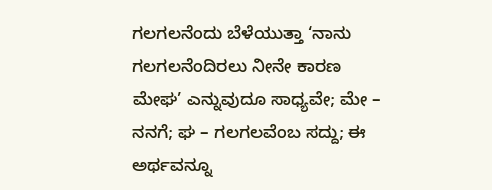ಗಲಗಲನೆಂದು ಬೆಳೆಯುತ್ತಾ ‘ನಾನು ಗಲಗಲನೆಂದಿರಲು ನೀನೇ ಕಾರಣ ಮೇಘ’ ಎನ್ನುವುದೂ ಸಾಧ್ಯವೇ; ಮೇ – ನನಗೆ; ಘ – ಗಲಗಲವೆಂಬ ಸದ್ದು; ಈ ಅರ್ಥವನ್ನೂ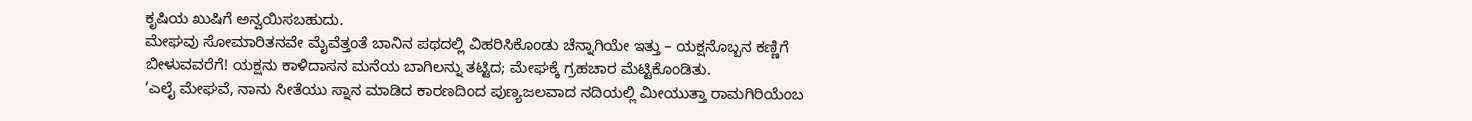ಕೃಷಿಯ ಖುಷಿಗೆ ಅನ್ವಯಿಸಬಹುದು.
ಮೇಘವು ಸೋಮಾರಿತನವೇ ಮೈವೆತ್ತಂತೆ ಬಾನಿನ ಪಥದಲ್ಲಿ ವಿಹರಿಸಿಕೊಂಡು ಚೆನ್ನಾಗಿಯೇ ಇತ್ತು – ಯಕ್ಷನೊಬ್ಬನ ಕಣ್ಣಿಗೆ ಬೀಳುವವರೆಗೆ! ಯಕ್ಷನು ಕಾಳಿದಾಸನ ಮನೆಯ ಬಾಗಿಲನ್ನು ತಟ್ಟಿದ; ಮೇಘಕ್ಕೆ ಗ್ರಹಚಾರ ಮೆಟ್ಟಿಕೊಂಡಿತು.
‘ಎಲೈ ಮೇಘವೆ, ನಾನು ಸೀತೆಯು ಸ್ನಾನ ಮಾಡಿದ ಕಾರಣದಿಂದ ಪುಣ್ಯಜಲವಾದ ನದಿಯಲ್ಲಿ ಮೀಯುತ್ತಾ ರಾಮಗಿರಿಯೆಂಬ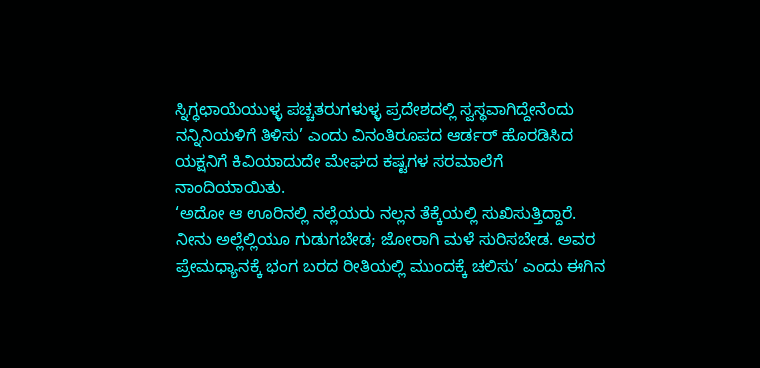ಸ್ನಿಗ್ಧಛಾಯೆಯುಳ್ಳ ಪಚ್ಚತರುಗಳುಳ್ಳ ಪ್ರದೇಶದಲ್ಲಿ ಸ್ವಸ್ಥವಾಗಿದ್ದೇನೆಂದು ನನ್ನಿನಿಯಳಿಗೆ ತಿಳಿಸು’ ಎಂದು ವಿನಂತಿರೂಪದ ಆರ್ಡರ್ ಹೊರಡಿಸಿದ ಯಕ್ಷನಿಗೆ ಕಿವಿಯಾದುದೇ ಮೇಘದ ಕಷ್ಟಗಳ ಸರಮಾಲೆಗೆ ನಾಂದಿಯಾಯಿತು.
‘ಅದೋ ಆ ಊರಿನಲ್ಲಿ ನಲ್ಲೆಯರು ನಲ್ಲನ ತೆಕ್ಕೆಯಲ್ಲಿ ಸುಖಿಸುತ್ತಿದ್ದಾರೆ. ನೀನು ಅಲ್ಲೆಲ್ಲಿಯೂ ಗುಡುಗಬೇಡ; ಜೋರಾಗಿ ಮಳೆ ಸುರಿಸಬೇಡ. ಅವರ ಪ್ರೇಮಧ್ಯಾನಕ್ಕೆ ಭಂಗ ಬರದ ರೀತಿಯಲ್ಲಿ ಮುಂದಕ್ಕೆ ಚಲಿಸು’ ಎಂದು ಈಗಿನ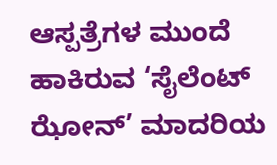ಆಸ್ಪತ್ರೆಗಳ ಮುಂದೆ ಹಾಕಿರುವ ‘ಸೈಲೆಂಟ್ ಝೋನ್’ ಮಾದರಿಯ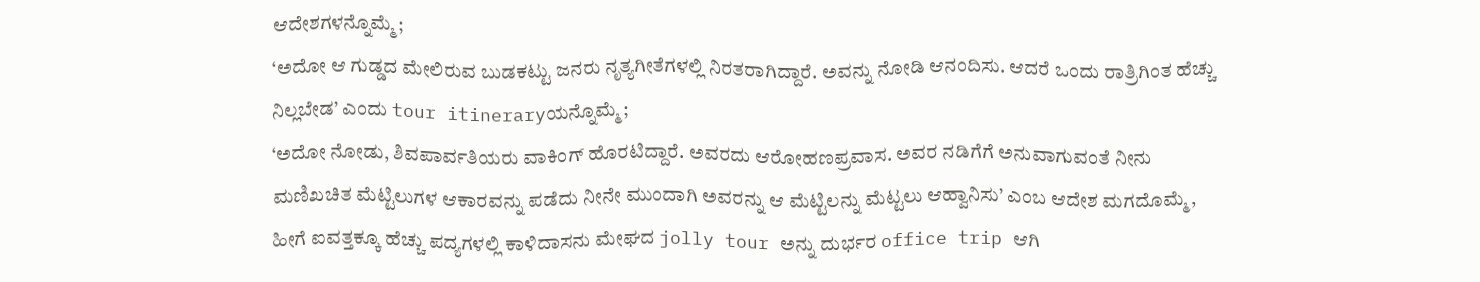ಆದೇಶಗಳನ್ನೊಮ್ಮೆ;
‘ಅದೋ ಆ ಗುಡ್ಡದ ಮೇಲಿರುವ ಬುಡಕಟ್ಟು ಜನರು ನೃತ್ಯಗೀತೆಗಳಲ್ಲಿ ನಿರತರಾಗಿದ್ದಾರೆ. ಅವನ್ನು ನೋಡಿ ಆನಂದಿಸು. ಆದರೆ ಒಂದು ರಾತ್ರಿಗಿಂತ ಹೆಚ್ಚು ನಿಲ್ಲಬೇಡ’ ಎಂದು tour itineraryಯನ್ನೊಮ್ಮೆ;
‘ಅದೋ ನೋಡು, ಶಿವಪಾರ್ವತಿಯರು ವಾಕಿಂಗ್ ಹೊರಟಿದ್ದಾರೆ. ಅವರದು ಆರೋಹಣಪ್ರವಾಸ. ಅವರ ನಡಿಗೆಗೆ ಅನುವಾಗುವಂತೆ ನೀನು ಮಣಿಖಚಿತ ಮೆಟ್ಟಿಲುಗಳ ಆಕಾರವನ್ನು ಪಡೆದು ನೀನೇ ಮುಂದಾಗಿ ಅವರನ್ನು ಆ ಮೆಟ್ಟಿಲನ್ನು ಮೆಟ್ಟಲು ಆಹ್ವಾನಿಸು’ ಎಂಬ ಆದೇಶ ಮಗದೊಮ್ಮೆ, ಹೀಗೆ ಐವತ್ತಕ್ಕೂ ಹೆಚ್ಚು ಪದ್ಯಗಳಲ್ಲಿ ಕಾಳಿದಾಸನು ಮೇಘದ jolly tour ಅನ್ನು ದುರ್ಭರ office trip ಆಗಿ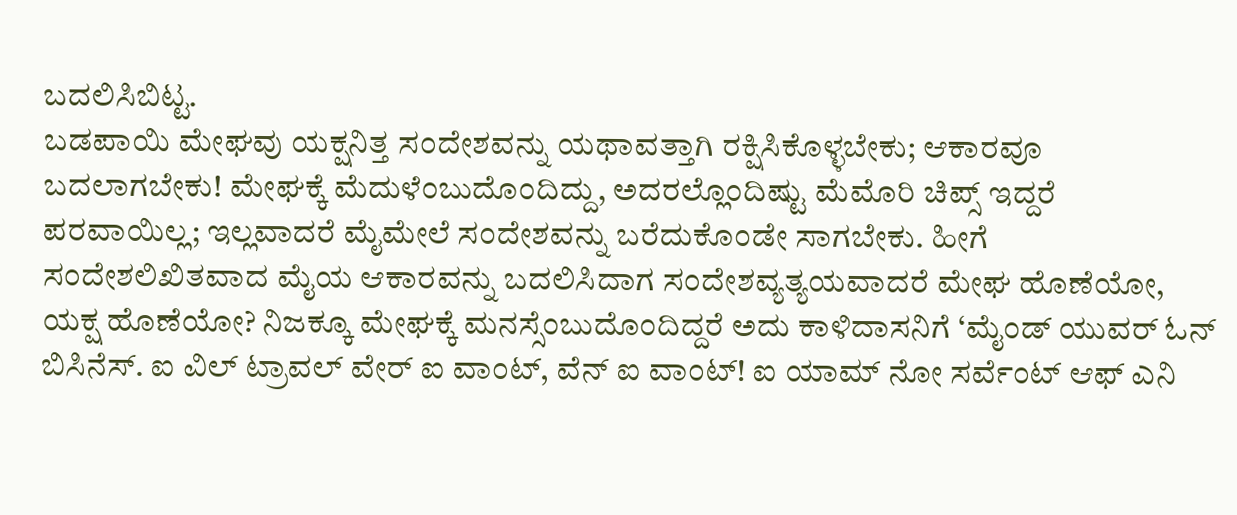ಬದಲಿಸಿಬಿಟ್ಟ.
ಬಡಪಾಯಿ ಮೇಘವು ಯಕ್ಷನಿತ್ತ ಸಂದೇಶವನ್ನು ಯಥಾವತ್ತಾಗಿ ರಕ್ಷಿಸಿಕೊಳ್ಳಬೇಕು; ಆಕಾರವೂ ಬದಲಾಗಬೇಕು! ಮೇಘಕ್ಕೆ ಮೆದುಳೆಂಬುದೊಂದಿದ್ದು, ಅದರಲ್ಲೊಂದಿಷ್ಟು ಮೆಮೊರಿ ಚಿಪ್ಸ್ ಇದ್ದರೆ ಪರವಾಯಿಲ್ಲ; ಇಲ್ಲವಾದರೆ ಮೈಮೇಲೆ ಸಂದೇಶವನ್ನು ಬರೆದುಕೊಂಡೇ ಸಾಗಬೇಕು. ಹೀಗೆ ಸಂದೇಶಲಿಖಿತವಾದ ಮೈಯ ಆಕಾರವನ್ನು ಬದಲಿಸಿದಾಗ ಸಂದೇಶವ್ಯತ್ಯಯವಾದರೆ ಮೇಘ ಹೊಣೆಯೋ, ಯಕ್ಷ ಹೊಣೆಯೋ? ನಿಜಕ್ಕೂ ಮೇಘಕ್ಕೆ ಮನಸ್ಸೆಂಬುದೊಂದಿದ್ದರೆ ಅದು ಕಾಳಿದಾಸನಿಗೆ ‘ಮೈಂಡ್ ಯುವರ್ ಓನ್ ಬಿಸಿನೆಸ್. ಐ ವಿಲ್ ಟ್ರಾವಲ್ ವೇರ್ ಐ ವಾಂಟ್, ವೆನ್ ಐ ವಾಂಟ್! ಐ ಯಾಮ್ ನೋ ಸರ್ವೆಂಟ್ ಆಫ್ ಎನಿ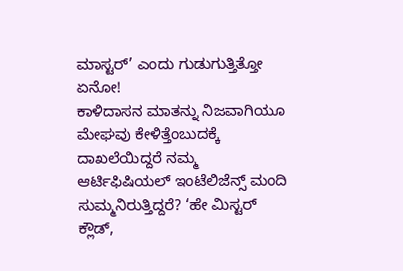ಮಾಸ್ಟರ್’ ಎಂದು ಗುಡುಗುತ್ತಿತ್ತೋ ಏನೋ!
ಕಾಳಿದಾಸನ ಮಾತನ್ನು ನಿಜವಾಗಿಯೂ ಮೇಘವು ಕೇಳಿತ್ತೆಂಬುದಕ್ಕೆ ದಾಖಲೆಯಿದ್ದರೆ ನಮ್ಮ ಆರ್ಟಿಫಿಷಿಯಲ್ ಇಂಟೆಲಿಜೆನ್ಸ್ ಮಂದಿ ಸುಮ್ಮನಿರುತ್ತಿದ್ದರೆ? ‘ಹೇ ಮಿಸ್ಟರ್ ಕ್ಲೌಡ್,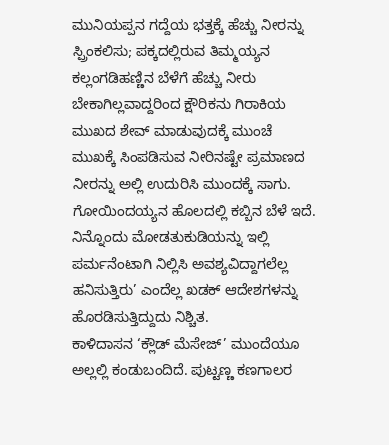ಮುನಿಯಪ್ಪನ ಗದ್ದೆಯ ಭತ್ತಕ್ಕೆ ಹೆಚ್ಚು ನೀರನ್ನು ಸ್ಪ್ರಿಂಕಲಿಸು; ಪಕ್ಕದಲ್ಲಿರುವ ತಿಮ್ಮಯ್ಯನ ಕಲ್ಲಂಗಡಿಹಣ್ಣಿನ ಬೆಳೆಗೆ ಹೆಚ್ಚು ನೀರು ಬೇಕಾಗಿಲ್ಲವಾದ್ದರಿಂದ ಕ್ಷೌರಿಕನು ಗಿರಾಕಿಯ ಮುಖದ ಶೇವ್ ಮಾಡುವುದಕ್ಕೆ ಮುಂಚೆ ಮುಖಕ್ಕೆ ಸಿಂಪಡಿಸುವ ನೀರಿನಷ್ಟೇ ಪ್ರಮಾಣದ ನೀರನ್ನು ಅಲ್ಲಿ ಉದುರಿಸಿ ಮುಂದಕ್ಕೆ ಸಾಗು. ಗೋಯಿಂದಯ್ಯನ ಹೊಲದಲ್ಲಿ ಕಬ್ಬಿನ ಬೆಳೆ ಇದೆ. ನಿನ್ನೊಂದು ಮೋಡತುಕುಡಿಯನ್ನು ಇಲ್ಲಿ ಪರ್ಮನೆಂಟಾಗಿ ನಿಲ್ಲಿಸಿ ಅವಶ್ಯವಿದ್ದಾಗಲೆಲ್ಲ ಹನಿಸುತ್ತಿರು’ ಎಂದೆಲ್ಲ ಖಡಕ್ ಆದೇಶಗಳನ್ನು ಹೊರಡಿಸುತ್ತಿದ್ದುದು ನಿಶ್ಚಿತ.
ಕಾಳಿದಾಸನ ‘ಕ್ಲೌಡ್ ಮೆಸೇಜ್’ ಮುಂದೆಯೂ ಅಲ್ಲಲ್ಲಿ ಕಂಡುಬಂದಿದೆ. ಪುಟ್ಟಣ್ಣ ಕಣಗಾಲರ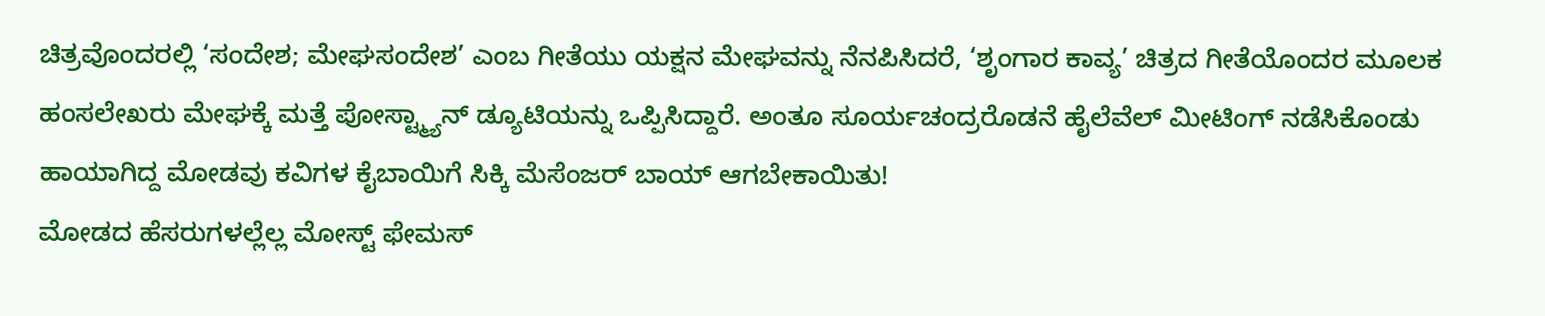ಚಿತ್ರವೊಂದರಲ್ಲಿ ‘ಸಂದೇಶ; ಮೇಘಸಂದೇಶ’ ಎಂಬ ಗೀತೆಯು ಯಕ್ಷನ ಮೇಘವನ್ನು ನೆನಪಿಸಿದರೆ, ‘ಶೃಂಗಾರ ಕಾವ್ಯ’ ಚಿತ್ರದ ಗೀತೆಯೊಂದರ ಮೂಲಕ ಹಂಸಲೇಖರು ಮೇಘಕ್ಕೆ ಮತ್ತೆ ಪೋಸ್ಟ್ಮ್ಯಾನ್ ಡ್ಯೂಟಿಯನ್ನು ಒಪ್ಪಿಸಿದ್ದಾರೆ. ಅಂತೂ ಸೂರ್ಯಚಂದ್ರರೊಡನೆ ಹೈಲೆವೆಲ್ ಮೀಟಿಂಗ್ ನಡೆಸಿಕೊಂಡು ಹಾಯಾಗಿದ್ದ ಮೋಡವು ಕವಿಗಳ ಕೈಬಾಯಿಗೆ ಸಿಕ್ಕಿ ಮೆಸೆಂಜರ್ ಬಾಯ್ ಆಗಬೇಕಾಯಿತು!
ಮೋಡದ ಹೆಸರುಗಳಲ್ಲೆಲ್ಲ ಮೋಸ್ಟ್ ಫೇಮಸ್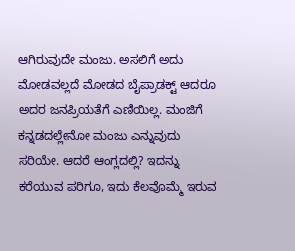ಆಗಿರುವುದೇ ಮಂಜು. ಅಸಲಿಗೆ ಅದು ಮೋಡವಲ್ಲದೆ ಮೋಡದ ಬೈಪ್ರಾಡಕ್ಟ್ ಆದರೂ ಅದರ ಜನಪ್ರಿಯತೆಗೆ ಎಣಿಯಿಲ್ಲ. ಮಂಜಿಗೆ ಕನ್ನಡದಲ್ಲೇನೋ ಮಂಜು ಎನ್ನುವುದು ಸರಿಯೇ. ಆದರೆ ಆಂಗ್ಲದಲ್ಲಿ? ಇದನ್ನು ಕರೆಯುವ ಪರಿಗೂ, ಇದು ಕೆಲವೊಮ್ಮೆ ಇರುವ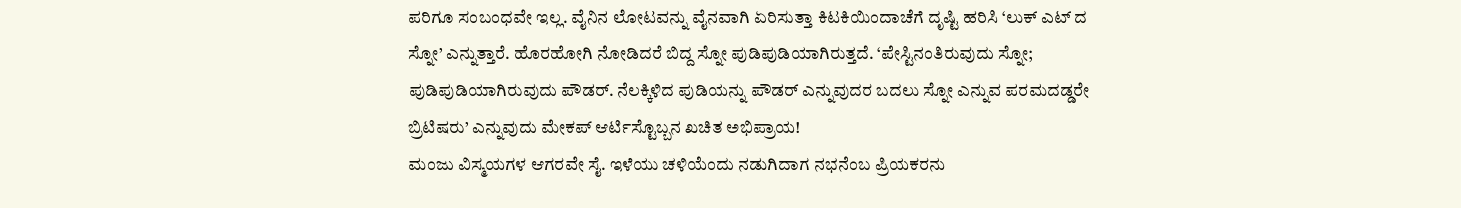ಪರಿಗೂ ಸಂಬಂಧವೇ ಇಲ್ಲ. ವೈನಿನ ಲೋಟವನ್ನು ವೈನವಾಗಿ ಏರಿಸುತ್ತಾ ಕಿಟಕಿಯಿಂದಾಚೆಗೆ ದೃಷ್ಟಿ ಹರಿಸಿ ‘ಲುಕ್ ಎಟ್ ದ ಸ್ನೋ’ ಎನ್ನುತ್ತಾರೆ. ಹೊರಹೋಗಿ ನೋಡಿದರೆ ಬಿದ್ದ ಸ್ನೋ ಪುಡಿಪುಡಿಯಾಗಿರುತ್ತದೆ. ‘ಪೇಸ್ಟಿನಂತಿರುವುದು ಸ್ನೋ; ಪುಡಿಪುಡಿಯಾಗಿರುವುದು ಪೌಡರ್. ನೆಲಕ್ಕಿಳಿದ ಪುಡಿಯನ್ನು ಪೌಡರ್ ಎನ್ನುವುದರ ಬದಲು ಸ್ನೋ ಎನ್ನುವ ಪರಮದಡ್ಡರೇ ಬ್ರಿಟಿಷರು’ ಎನ್ನುವುದು ಮೇಕಪ್ ಆರ್ಟಿಸ್ಟೊಬ್ಬನ ಖಚಿತ ಅಭಿಪ್ರಾಯ!
ಮಂಜು ವಿಸ್ಮಯಗಳ ಆಗರವೇ ಸೈ. ಇಳೆಯು ಚಳಿಯೆಂದು ನಡುಗಿದಾಗ ನಭನೆಂಬ ಪ್ರಿಯಕರನು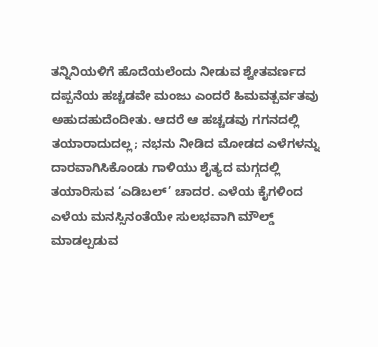ತನ್ನಿನಿಯಳಿಗೆ ಹೊದೆಯಲೆಂದು ನೀಡುವ ಶ್ವೇತವರ್ಣದ ದಪ್ಪನೆಯ ಹಚ್ಚಡವೇ ಮಂಜು ಎಂದರೆ ಹಿಮವತ್ಪರ್ವತವು ಅಹುದಹುದೆಂದೀತು. ಆದರೆ ಆ ಹಚ್ಚಡವು ಗಗನದಲ್ಲಿ ತಯಾರಾದುದಲ್ಲ; ನಭನು ನೀಡಿದ ಮೋಡದ ಎಳೆಗಳನ್ನು ದಾರವಾಗಿಸಿಕೊಂಡು ಗಾಳಿಯು ಶೈತ್ಯದ ಮಗ್ಗದಲ್ಲಿ ತಯಾರಿಸುವ ‘ಎಡಿಬಲ್’ ಚಾದರ. ಎಳೆಯ ಕೈಗಳಿಂದ ಎಳೆಯ ಮನಸ್ಸಿನಂತೆಯೇ ಸುಲಭವಾಗಿ ಮೌಲ್ಡ್ ಮಾಡಲ್ಪಡುವ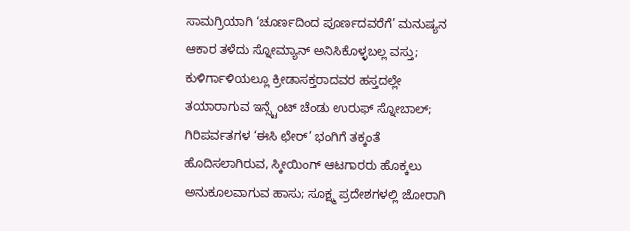ಸಾಮಗ್ರಿಯಾಗಿ ‘ಚೂರ್ಣದಿಂದ ಪೂರ್ಣದವರೆಗೆ’ ಮನುಷ್ಯನ ಆಕಾರ ತಳೆದು ಸ್ನೋಮ್ಯಾನ್ ಅನಿಸಿಕೊಳ್ಳಬಲ್ಲ ವಸ್ತು; ಕುಳಿರ್ಗಾಳಿಯಲ್ಲೂ ಕ್ರೀಡಾಸಕ್ತರಾದವರ ಹಸ್ತದಲ್ಲೇ ತಯಾರಾಗುವ ಇನ್ಸ್ಟೆಂಟ್ ಚೆಂಡು ಉರುಫ್ ಸ್ನೋಬಾಲ್; ಗಿರಿಪರ್ವತಗಳ ‘ಈಸಿ ಛೇರ್’ ಭಂಗಿಗೆ ತಕ್ಕಂತೆ ಹೊದಿಸಲಾಗಿರುವ, ಸ್ಕೀಯಿಂಗ್ ಆಟಗಾರರು ಹೊಕ್ಕಲು ಅನುಕೂಲವಾಗುವ ಹಾಸು; ಸೂಕ್ಷ್ಮ ಪ್ರದೇಶಗಳಲ್ಲಿ ಜೋರಾಗಿ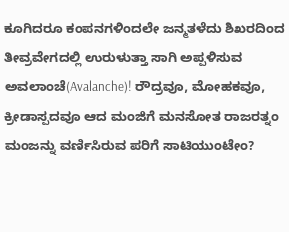ಕೂಗಿದರೂ ಕಂಪನಗಳಿಂದಲೇ ಜನ್ಮತಳೆದು ಶಿಖರದಿಂದ ತೀವ್ರವೇಗದಲ್ಲಿ ಉರುಳುತ್ತಾ ಸಾಗಿ ಅಪ್ಪಳಿಸುವ ಅವಲಾಂಚೆ(Avalanche)! ರೌದ್ರವೂ, ಮೋಹಕವೂ, ಕ್ರೀಡಾಸ್ಪದವೂ ಆದ ಮಂಜಿಗೆ ಮನಸೋತ ರಾಜರತ್ನಂ ಮಂಜನ್ನು ವರ್ಣಿಸಿರುವ ಪರಿಗೆ ಸಾಟಿಯುಂಟೇಂ?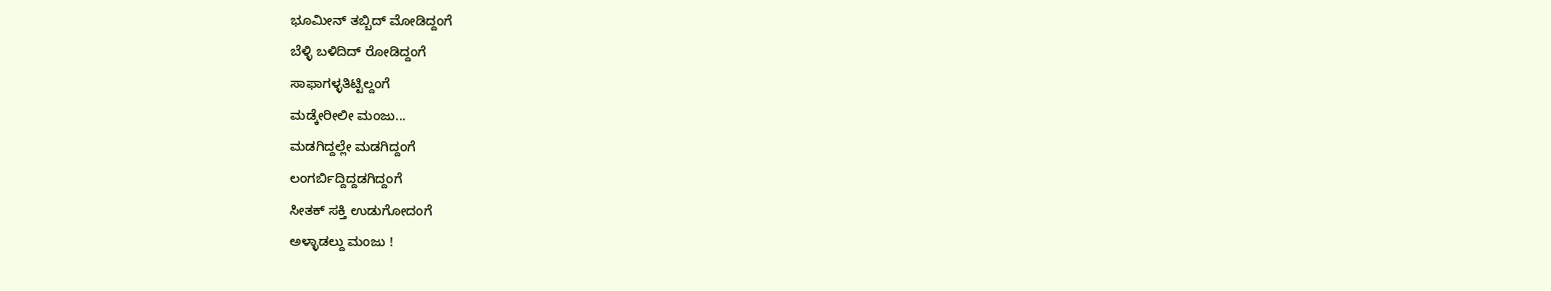ಭೂಮೀನ್ ತಬ್ಬಿದ್ ಮೋಡಿದ್ದಂಗೆ
ಬೆಳ್ಳಿ ಬಳಿದಿದ್ ರೋಡಿದ್ದಂಗೆ
ಸಾಫಾಗಳ್ಳತಿಟ್ಟಿಲ್ದಂಗೆ
ಮಡ್ಕೇರೀಲೀ ಮಂಜು...
ಮಡಗಿದ್ದಲ್ಲೇ ಮಡಗಿದ್ದಂಗೆ
ಲಂಗರ್ಬಿದ್ದಿದ್ದಡಗಿದ್ದಂಗೆ
ಸೀತಕ್ ಸಕ್ತಿ ಉಡುಗೋದಂಗೆ
ಅಳ್ಳಾಡಲ್ದು ಮಂಜು !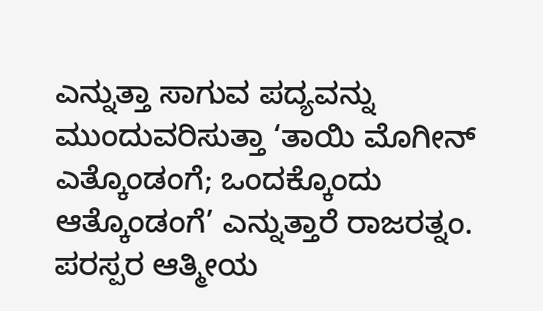ಎನ್ನುತ್ತಾ ಸಾಗುವ ಪದ್ಯವನ್ನು ಮುಂದುವರಿಸುತ್ತಾ ‘ತಾಯಿ ಮೊಗೀನ್ ಎತ್ಕೊಂಡಂಗೆ; ಒಂದಕ್ಕೊಂದು ಆತ್ಕೊಂಡಂಗೆ’ ಎನ್ನುತ್ತಾರೆ ರಾಜರತ್ನಂ. ಪರಸ್ಪರ ಆತ್ಮೀಯ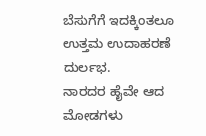ಬೆಸುಗೆಗೆ ಇದಕ್ಕಿಂತಲೂ ಉತ್ತಮ ಉದಾಹರಣೆ ದುರ್ಲಭ.
ನಾರದರ ಹೈವೇ ಆದ ಮೋಡಗಳು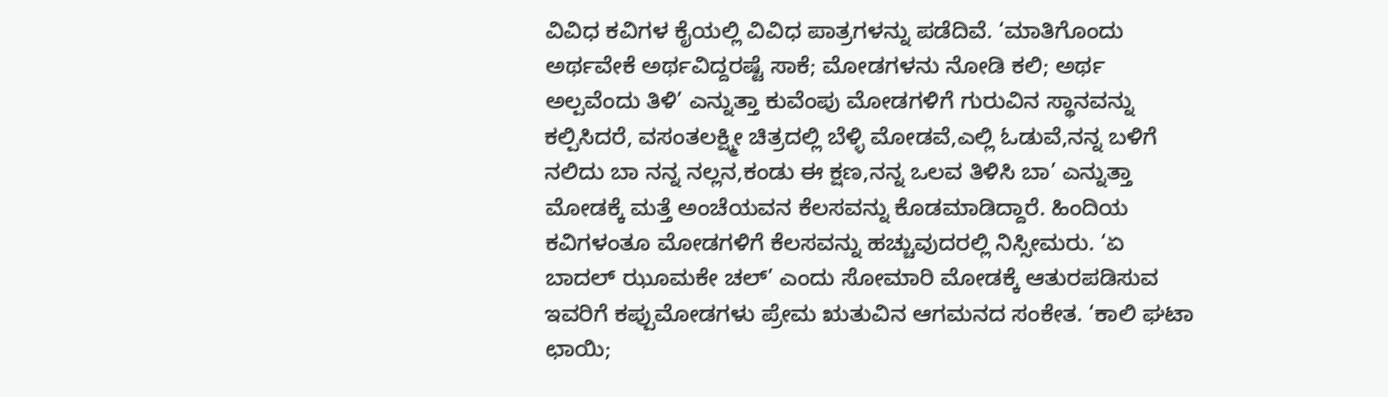ವಿವಿಧ ಕವಿಗಳ ಕೈಯಲ್ಲಿ ವಿವಿಧ ಪಾತ್ರಗಳನ್ನು ಪಡೆದಿವೆ. ‘ಮಾತಿಗೊಂದು ಅರ್ಥವೇಕೆ ಅರ್ಥವಿದ್ದರಷ್ಟೆ ಸಾಕೆ; ಮೋಡಗಳನು ನೋಡಿ ಕಲಿ; ಅರ್ಥ ಅಲ್ಪವೆಂದು ತಿಳಿ’ ಎನ್ನುತ್ತಾ ಕುವೆಂಪು ಮೋಡಗಳಿಗೆ ಗುರುವಿನ ಸ್ಥಾನವನ್ನು ಕಲ್ಪಿಸಿದರೆ, ವಸಂತಲಕ್ಷ್ಮೀ ಚಿತ್ರದಲ್ಲಿ ಬೆಳ್ಳಿ ಮೋಡವೆ,ಎಲ್ಲಿ ಓಡುವೆ,ನನ್ನ ಬಳಿಗೆ ನಲಿದು ಬಾ ನನ್ನ ನಲ್ಲನ,ಕಂಡು ಈ ಕ್ಷಣ,ನನ್ನ ಒಲವ ತಿಳಿಸಿ ಬಾ’ ಎನ್ನುತ್ತಾ ಮೋಡಕ್ಕೆ ಮತ್ತೆ ಅಂಚೆಯವನ ಕೆಲಸವನ್ನು ಕೊಡಮಾಡಿದ್ದಾರೆ. ಹಿಂದಿಯ ಕವಿಗಳಂತೂ ಮೋಡಗಳಿಗೆ ಕೆಲಸವನ್ನು ಹಚ್ಚುವುದರಲ್ಲಿ ನಿಸ್ಸೀಮರು. ‘ಏ ಬಾದಲ್ ಝೂಮಕೇ ಚಲ್’ ಎಂದು ಸೋಮಾರಿ ಮೋಡಕ್ಕೆ ಆತುರಪಡಿಸುವ ಇವರಿಗೆ ಕಪ್ಪುಮೋಡಗಳು ಪ್ರೇಮ ಋತುವಿನ ಆಗಮನದ ಸಂಕೇತ. ‘ಕಾಲಿ ಘಟಾ ಛಾಯಿ;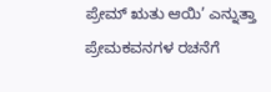ಪ್ರೇಮ್ ಋತು ಆಯಿ’ ಎನ್ನುತ್ತಾ ಪ್ರೇಮಕವನಗಳ ರಚನೆಗೆ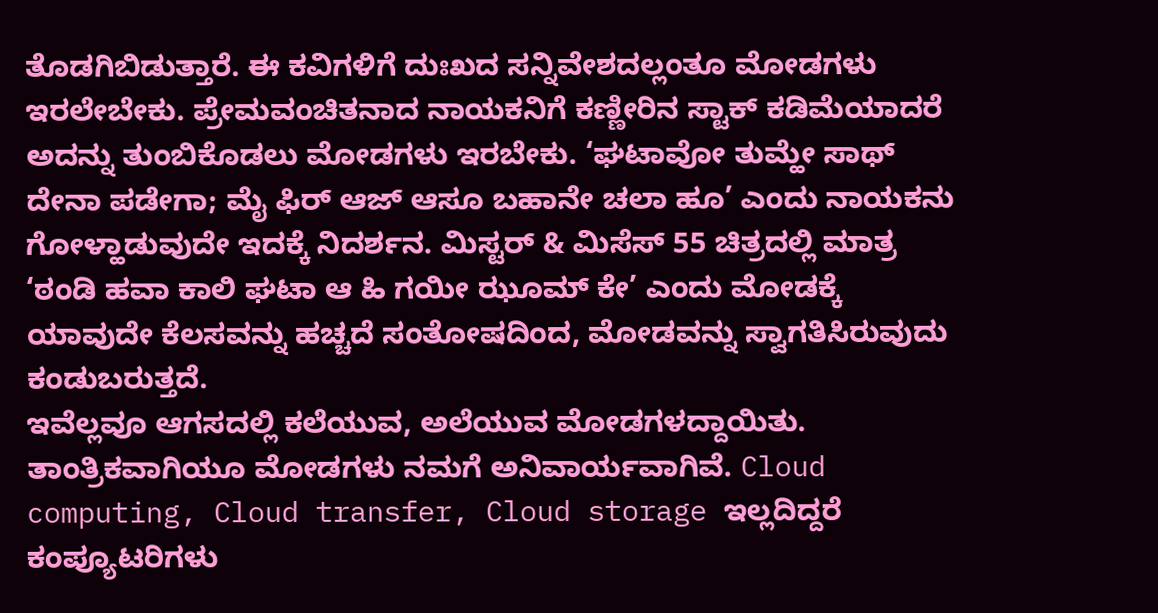ತೊಡಗಿಬಿಡುತ್ತಾರೆ. ಈ ಕವಿಗಳಿಗೆ ದುಃಖದ ಸನ್ನಿವೇಶದಲ್ಲಂತೂ ಮೋಡಗಳು ಇರಲೇಬೇಕು. ಪ್ರೇಮವಂಚಿತನಾದ ನಾಯಕನಿಗೆ ಕಣ್ಣೀರಿನ ಸ್ಟಾಕ್ ಕಡಿಮೆಯಾದರೆ ಅದನ್ನು ತುಂಬಿಕೊಡಲು ಮೋಡಗಳು ಇರಬೇಕು. ‘ಘಟಾವೋ ತುಮ್ಹೇ ಸಾಥ್ ದೇನಾ ಪಡೇಗಾ; ಮೈ ಫಿರ್ ಆಜ್ ಆಸೂ ಬಹಾನೇ ಚಲಾ ಹೂ’ ಎಂದು ನಾಯಕನು ಗೋಳ್ಹಾಡುವುದೇ ಇದಕ್ಕೆ ನಿದರ್ಶನ. ಮಿಸ್ಟರ್ & ಮಿಸೆಸ್ 55 ಚಿತ್ರದಲ್ಲಿ ಮಾತ್ರ ‘ಠಂಡಿ ಹವಾ ಕಾಲಿ ಘಟಾ ಆ ಹಿ ಗಯೀ ಝೂಮ್ ಕೇ’ ಎಂದು ಮೋಡಕ್ಕೆ ಯಾವುದೇ ಕೆಲಸವನ್ನು ಹಚ್ಚದೆ ಸಂತೋಷದಿಂದ, ಮೋಡವನ್ನು ಸ್ವಾಗತಿಸಿರುವುದು ಕಂಡುಬರುತ್ತದೆ.
ಇವೆಲ್ಲವೂ ಆಗಸದಲ್ಲಿ ಕಲೆಯುವ, ಅಲೆಯುವ ಮೋಡಗಳದ್ದಾಯಿತು. ತಾಂತ್ರಿಕವಾಗಿಯೂ ಮೋಡಗಳು ನಮಗೆ ಅನಿವಾರ್ಯವಾಗಿವೆ. Cloud computing, Cloud transfer, Cloud storage ಇಲ್ಲದಿದ್ದರೆ ಕಂಪ್ಯೂಟರಿಗಳು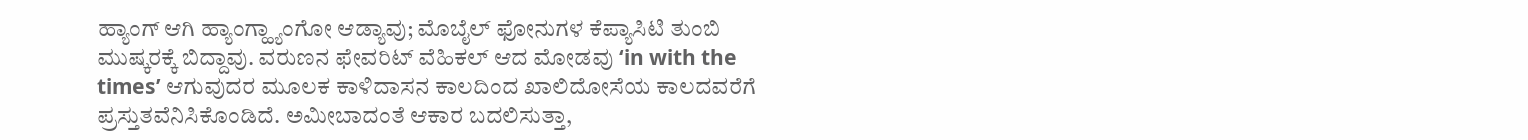ಹ್ಯಾಂಗ್ ಆಗಿ ಹ್ಯಾಂಗ್ಹ್ಯಾಂಗೋ ಆಡ್ಯಾವು; ಮೊಬೈಲ್ ಫೋನುಗಳ ಕೆಪ್ಯಾಸಿಟಿ ತುಂಬಿ ಮುಷ್ಕರಕ್ಕೆ ಬಿದ್ದಾವು. ವರುಣನ ಫೇವರಿಟ್ ವೆಹಿಕಲ್ ಆದ ಮೋಡವು ‘in with the times’ ಆಗುವುದರ ಮೂಲಕ ಕಾಳಿದಾಸನ ಕಾಲದಿಂದ ಖಾಲಿದೋಸೆಯ ಕಾಲದವರೆಗೆ ಪ್ರಸ್ತುತವೆನಿಸಿಕೊಂಡಿದೆ. ಅಮೀಬಾದಂತೆ ಆಕಾರ ಬದಲಿಸುತ್ತಾ,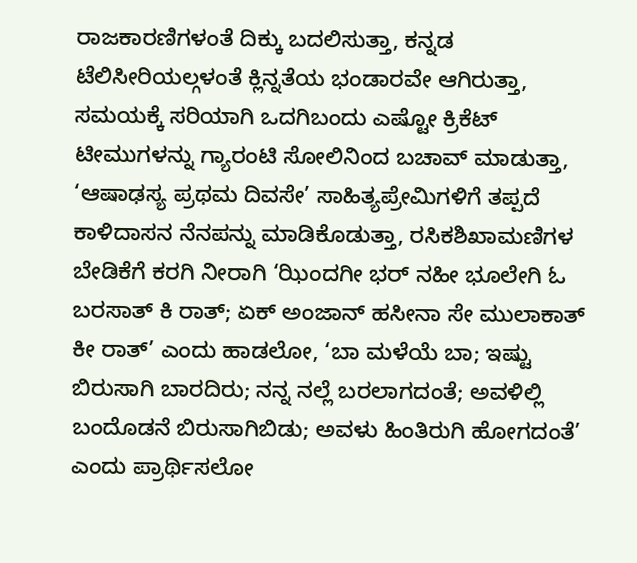ರಾಜಕಾರಣಿಗಳಂತೆ ದಿಕ್ಕು ಬದಲಿಸುತ್ತಾ, ಕನ್ನಡ ಟೆಲಿಸೀರಿಯಲ್ಗಳಂತೆ ಕ್ಲಿನ್ನತೆಯ ಭಂಡಾರವೇ ಆಗಿರುತ್ತಾ, ಸಮಯಕ್ಕೆ ಸರಿಯಾಗಿ ಒದಗಿಬಂದು ಎಷ್ಟೋ ಕ್ರಿಕೆಟ್ ಟೀಮುಗಳನ್ನು ಗ್ಯಾರಂಟಿ ಸೋಲಿನಿಂದ ಬಚಾವ್ ಮಾಡುತ್ತಾ, ‘ಆಷಾಢಸ್ಯ ಪ್ರಥಮ ದಿವಸೇ’ ಸಾಹಿತ್ಯಪ್ರೇಮಿಗಳಿಗೆ ತಪ್ಪದೆ ಕಾಳಿದಾಸನ ನೆನಪನ್ನು ಮಾಡಿಕೊಡುತ್ತಾ, ರಸಿಕಶಿಖಾಮಣಿಗಳ ಬೇಡಿಕೆಗೆ ಕರಗಿ ನೀರಾಗಿ ‘ಝಿಂದಗೀ ಭರ್ ನಹೀ ಭೂಲೇಗಿ ಓ ಬರಸಾತ್ ಕಿ ರಾತ್; ಏಕ್ ಅಂಜಾನ್ ಹಸೀನಾ ಸೇ ಮುಲಾಕಾತ್ ಕೀ ರಾತ್’ ಎಂದು ಹಾಡಲೋ, ‘ಬಾ ಮಳೆಯೆ ಬಾ; ಇಷ್ಟು ಬಿರುಸಾಗಿ ಬಾರದಿರು; ನನ್ನ ನಲ್ಲೆ ಬರಲಾಗದಂತೆ; ಅವಳಿಲ್ಲಿ ಬಂದೊಡನೆ ಬಿರುಸಾಗಿಬಿಡು; ಅವಳು ಹಿಂತಿರುಗಿ ಹೋಗದಂತೆ’ ಎಂದು ಪ್ರಾರ್ಥಿಸಲೋ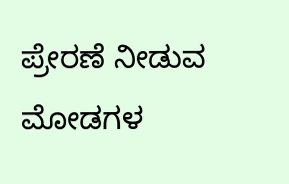ಪ್ರೇರಣೆ ನೀಡುವ ಮೋಡಗಳ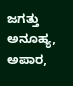ಜಗತ್ತು ಅನೂಹ್ಯ, ಅಪಾರ,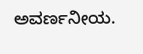ಅವರ್ಣನೀಯ.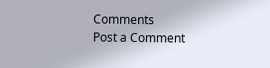Comments
Post a Comment